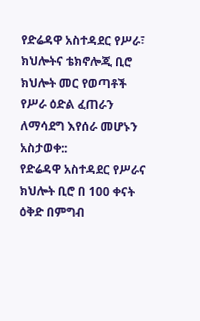የድሬዳዋ አስተዳደር የሥራ፣ ክህሎትና ቴክኖሎጂ ቢሮ ክህሎት መር የወጣቶች የሥራ ዕድል ፈጠራን ለማሳደግ እየሰራ መሆኑን አስታወቀ::
የድሬዳዋ አስተዳደር የሥራና ክህሎት ቢሮ በ 100 ቀናት ዕቅድ በምግብ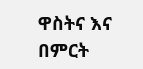ዋስትና እና በምርት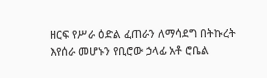ዘርፍ የሥራ ዕድል ፈጠራን ለማሳደግ በትኩረት እየሰራ መሆኑን የቢሮው ኃላፊ አቶ ሮቤል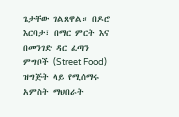ጌታቸው ገልጸዋል። በዶሮ እርባታ፣ በማር ምርት እና በመንገድ ዳር ፈጣን ምግቦች (Street Food) ዝግጅት ላይ የሚሰማሩ አምስት ማህበራት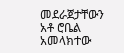መደራጀታቸውን አቶ ሮቤል አመላክተው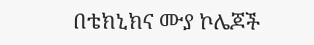በቴክኒክና ሙያ ኮሌጆች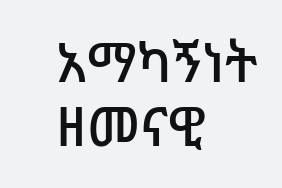አማካኝነት ዘመናዊ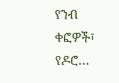የንብ ቀፎዎች፣ የዶሮ…